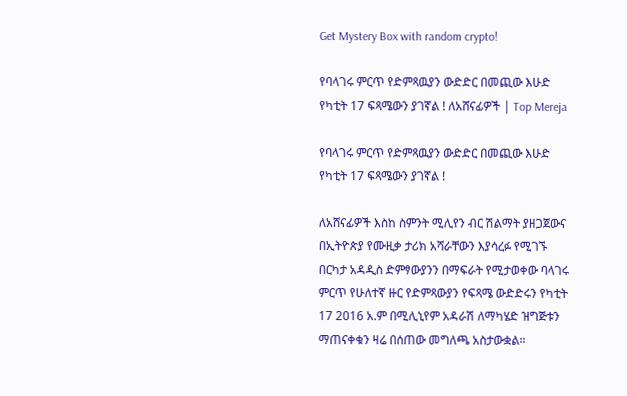Get Mystery Box with random crypto!

የባላገሩ ምርጥ የድምጻዉያን ውድድር በመጪው እሁድ የካቲት 17 ፍጻሜውን ያገኛል ! ለአሸናፊዎች | Top Mereja

የባላገሩ ምርጥ የድምጻዉያን ውድድር በመጪው እሁድ የካቲት 17 ፍጻሜውን ያገኛል !

ለአሸናፊዎች እስከ ስምንት ሚሊየን ብር ሽልማት ያዘጋጀውና በኢትዮጵያ የሙዚቃ ታሪክ አሻራቸውን እያሳረፉ የሚገኙ በርካታ አዳዲስ ድምፃውያንን በማፍራት የሚታወቀው ባላገሩ ምርጥ የሁለተኛ ዙር የድምጻውያን የፍጻሜ ውድድሩን የካቲት 17 2016 አ.ም በሚሊኒየም አዳራሽ ለማካሄድ ዝግጅቱን ማጠናቀቁን ዛሬ በሰጠው መግለጫ አስታውቋል።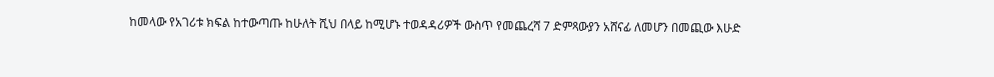ከመላው የአገሪቱ ክፍል ከተውጣጡ ከሁለት ሺህ በላይ ከሚሆኑ ተወዳዳሪዎች ውስጥ የመጨረሻ 7 ድምጻውያን አሸናፊ ለመሆን በመጪው እሁድ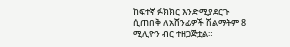ከፍተኛ ፉክክር እንድሚያደርጉ ሲጠበቅ ለአሸንፊዎች ሽልማትም 8 ሚሊዮን ብር ተዘጋጅቷል።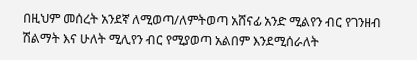በዚህም መሰረት አንደኛ ለሚወጣ/ለምትወጣ አሸናፊ አንድ ሚልየን ብር የገንዘብ ሽልማት እና ሁለት ሚሊየን ብር የሚያወጣ አልበም እንደሚሰራለት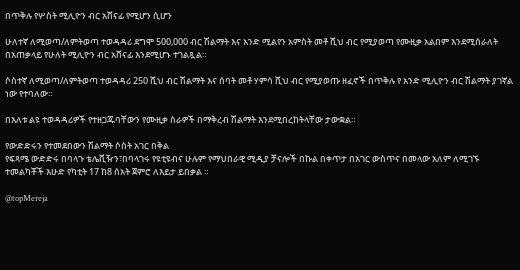በጥቅሉ የሦስት ሚሊዮን ብር አሸናፊ የሚሆን ሲሆን

ሁለተኛ ለሚወጣ/ለምትወጣ ተወዳዳሪ ደግሞ 500,000 ብር ሽልማት እና አንድ ሚልየን አምስት መቶ ሺህ ብር የሚያወጣ የሙዚቃ አልበም እንደሚሰራለት በአጠቃላይ የሁለት ሚሊዮን ብር አሸናፊ እንደሚሆኑ ተገልጿል።

ሶስተኛ ለሚወጣ/ለምትወጣ ተወዳዳሪ 250 ሺህ ብር ሽልማት እና ሰባት መቶ ሃምሳ ሺህ ብር የሚያወጡ ዘፈኖች በጥቅሉ የ አንድ ሚሊዮን ብር ሽልማት ያገኛል ነው የተባለው።

በእለቱ ልዩ ተወዳዳሪዎች የተዘጋጁባቸውን የሙዚቃ ስራዎች በማቅረብ ሽልማት እንደሚበረከትላቸው ታውቋል።

የውድድሩን የተመደበውን ሽልማት ሶስት አገር በቅል
የፍጻሜ ውድድሩ በባላጉ ቴሌቪዥን፣በባላገሩ የዩቲዩብና ሁሉም የማህበራዊ ሚዲያ ቻናሎች በኩል በቀጥታ በአገር ውስጥና በመላው አለም ለሚገኙ ተመልካቾች እሁድ የካቲት 17 ከ8 ሰአት ጀምሮ ለእይታ ይበቃል ።

@topMereja